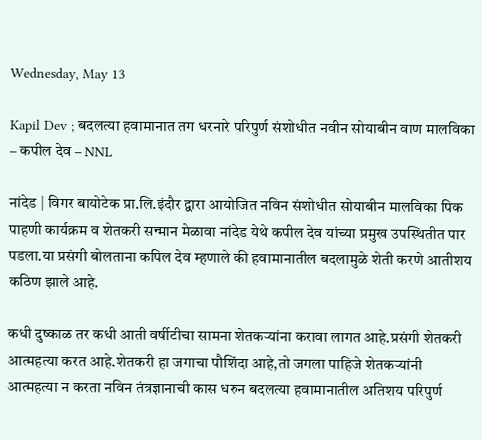Wednesday, May 13

Kapil Dev ; बदलत्या हवामानात तग धरनारे परिपुर्ण संशोधीत नवीन सोयाबीन वाण मालविका – कपील देव – NNL

नांदेड | विगर बायोटेक प्रा.लि.इंदौर द्वारा आयोजित नविन संशोधीत सोयाबीन मालविका पिक पाहणी कार्यक्रम व शेतकरी सन्मान मेळावा नांदेड येथे कपील देव यांच्या प्रमुख उपस्थितीत पार पडला.या प्रसंगी बोलताना कपिल देव म्हणाले की हवामानातील बदलामुळे शेती करणे आतीशय कठिण झाले आहे.

कधी दुष्काळ तर कधी आती वर्षीटीचा सामना शेतकऱ्यांना करावा लागत आहे.प्रसंगी शेतकरी आत्महत्या करत आहे.शेतकरी हा जगाचा पौशिंदा आहे,तो जगला पाहिजे शेतकऱ्यांनी आत्महत्या न करता नविन तंत्रज्ञानाची कास धरुन बदलत्या हवामानातील अतिशय परिपुर्ण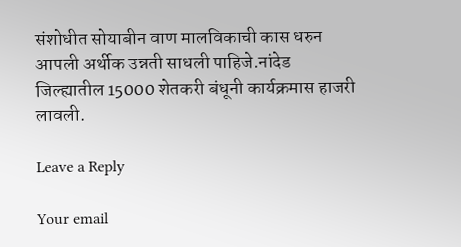संशोधीत सोयाबीन वाण मालविकाची कास धरुन आपली अर्थीक उन्नती साधली पाहिजे.नांदेड जिल्ह्यातील 15000 शेतकरी बंधूनी कार्यक्रमास हाजरी लावली.

Leave a Reply

Your email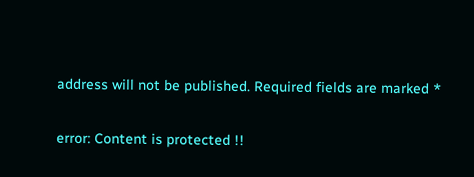address will not be published. Required fields are marked *

error: Content is protected !!